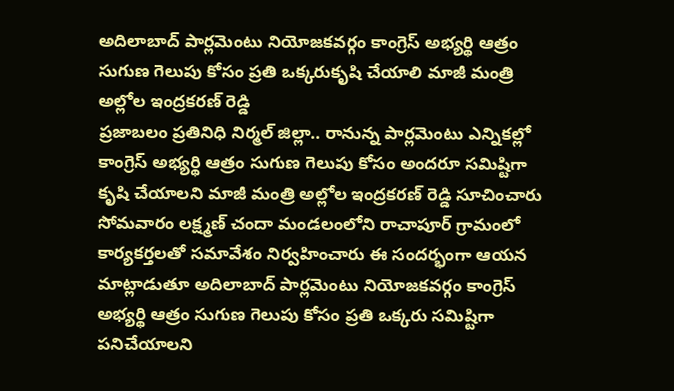అదిలాబాద్ పార్లమెంటు నియోజకవర్గం కాంగ్రెస్ అభ్యర్థి ఆత్రం సుగుణ గెలుపు కోసం ప్రతి ఒక్కరుకృషి చేయాలి మాజీ మంత్రి అల్లోల ఇంద్రకరణ్ రెడ్డి
ప్రజాబలం ప్రతినిధి నిర్మల్ జిల్లా.. రానున్న పార్లమెంటు ఎన్నికల్లో కాంగ్రెస్ అభ్యర్థి ఆత్రం సుగుణ గెలుపు కోసం అందరూ సమిష్టిగా కృషి చేయాలని మాజీ మంత్రి అల్లోల ఇంద్రకరణ్ రెడ్డి సూచించారు సోమవారం లక్ష్మణ్ చందా మండలంలోని రాచాపూర్ గ్రామంలో కార్యకర్తలతో సమావేశం నిర్వహించారు ఈ సందర్భంగా ఆయన మాట్లాడుతూ అదిలాబాద్ పార్లమెంటు నియోజకవర్గం కాంగ్రెస్ అభ్యర్థి ఆత్రం సుగుణ గెలుపు కోసం ప్రతి ఒక్కరు సమిష్టిగా పనిచేయాలని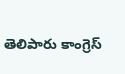తెలిపారు కాంగ్రెస్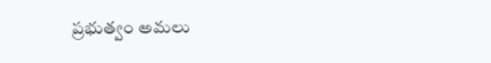ప్రభుత్వం అమలు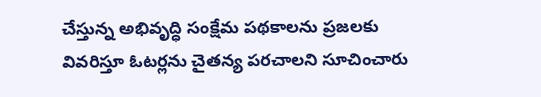చేస్తున్న అభివృద్ధి సంక్షేమ పథకాలను ప్రజలకు వివరిస్తూ ఓటర్లను చైతన్య పరచాలని సూచించారు